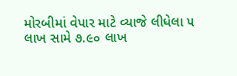મોરબીમાં વેપાર માટે વ્યાજે લીધેલા ૫ લાખ સામે ૭.૯૦ લાખ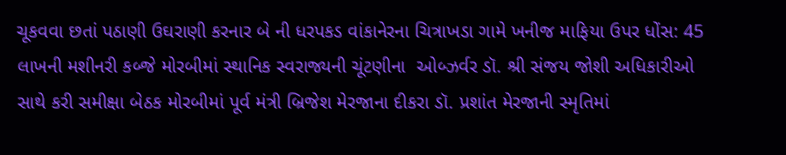ચૂકવવા છતાં પઠાણી ઉઘરાણી કરનાર બે ની ધરપકડ વાંકાનેરના ચિત્રાખડા ગામે ખનીજ માફિયા ઉપર ધોંસ: 45 લાખની મશીનરી કબ્જે મોરબીમાં સ્થાનિક સ્વરાજ્યની ચૂંટણીના  ઓબ્ઝર્વર ડૉ. શ્રી સંજય જોશી અધિકારીઓ સાથે કરી સમીક્ષા બેઠક મોરબીમાં પૂર્વ મંત્રી બ્રિજેશ મેરજાના દીકરા ડૉ. પ્રશાંત મેરજાની સ્મૃતિમાં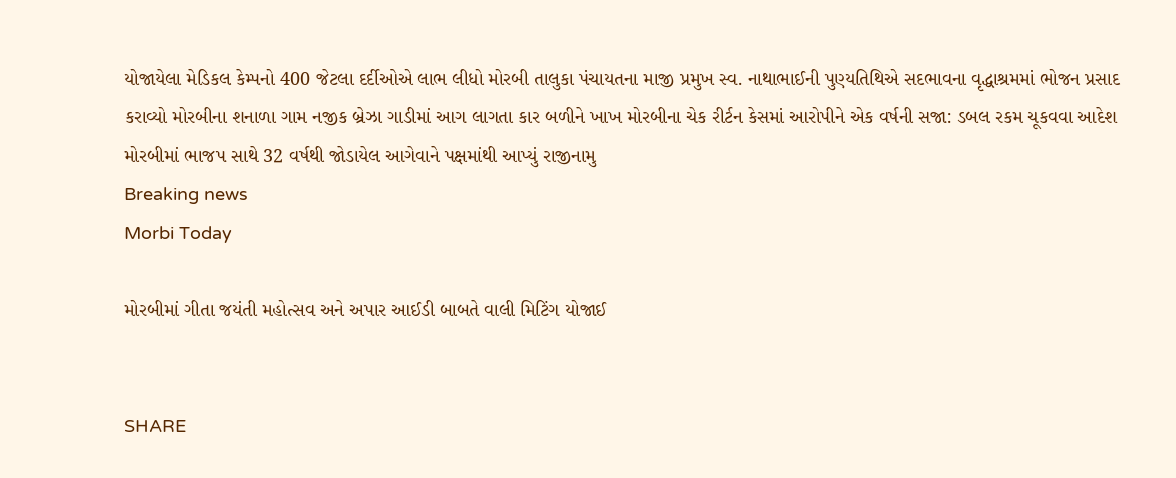યોજાયેલા મેડિકલ કેમ્પનો 400 જેટલા દર્દીઓએ લાભ લીધો મોરબી તાલુકા પંચાયતના માજી પ્રમુખ સ્વ. નાથાભાઈની પુણ્યતિથિએ સદભાવના વૃદ્ધાશ્રમમાં ભોજન પ્રસાદ કરાવ્યો મોરબીના શનાળા ગામ નજીક બ્રેઝા ગાડીમાં આગ લાગતા કાર બળીને ખાખ મોરબીના ચેક રીર્ટન કેસમાં આરોપીને એક વર્ષની સજા: ડબલ રકમ ચૂકવવા આદેશ મોરબીમાં ભાજપ સાથે 32 વર્ષથી જોડાયેલ આગેવાને પક્ષમાંથી આપ્યું રાજીનામુ
Breaking news
Morbi Today

મોરબીમાં ગીતા જયંતી મહોત્સવ અને અપાર આઈડી બાબતે વાલી મિટિંગ યોજાઈ


SHARE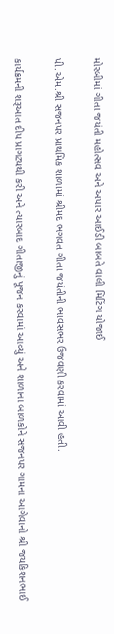મોરબીમાં ગીતા જયંતી મહોત્સવ અને અપાર આઈડી બાબતે વાલી મિટિંગ યોજાઈ

પી.એમ.શ્રી સજનપર પ્રાથમિક શાળામાં શ્રીમદ ભગવત ગીતા જયંતીની ભાવસભર ઉજવણી કરવામાં આવી હતી.

કાર્યક્રમની શરૂઆત દીપ પ્રાગટ્યથી કરી અને ત્યારબાદ ગીતાજીનું પૂજન કરવામાં આવ્યું અને શાળાના બાળકોને સજનપર ગામના આગેવાનો શ્રી જયકિશનભાઈ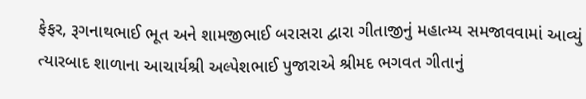ફેફર, રૂગનાથભાઈ ભૂત અને શામજીભાઈ બરાસરા દ્વારા ગીતાજીનું મહાત્મ્ય સમજાવવામાં આવ્યું ત્યારબાદ શાળાના આચાર્યશ્રી અલ્પેશભાઈ પુજારાએ શ્રીમદ ભગવત ગીતાનું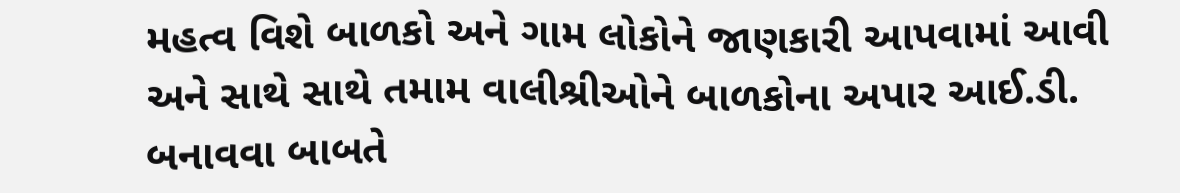મહત્વ વિશે બાળકો અને ગામ લોકોને જાણકારી આપવામાં આવી અને સાથે સાથે તમામ વાલીશ્રીઓને બાળકોના અપાર આઈ.ડી. બનાવવા બાબતે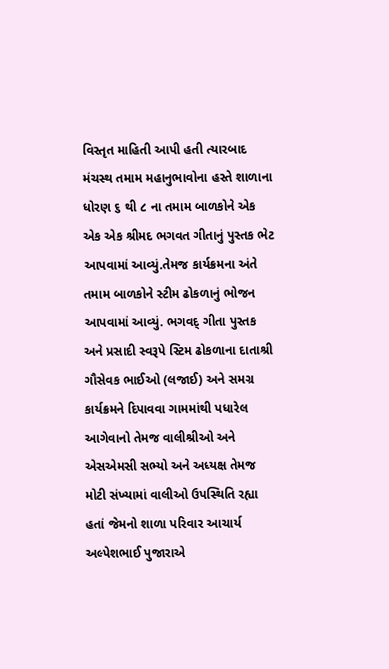વિસ્તૃત માહિતી આપી હતી ત્યારબાદ મંચસ્થ તમામ મહાનુભાવોના હસ્તે શાળાના ધોરણ ૬ થી ૮ ના તમામ બાળકોને એક એક એક શ્રીમદ ભગવત ગીતાનું પુસ્તક ભેટ આપવામાં આવ્યું.તેમજ કાર્યક્રમના અંતે તમામ બાળકોને સ્ટીમ ઢોકળાનું ભોજન આપવામાં આવ્યું. ભગવદ્ ગીતા પુસ્તક અને પ્રસાદી સ્વરૂપે સ્ટિમ ઢોકળાના દાતાશ્રી ગૌસેવક ભાઈઓ (લજાઈ) અને સમગ્ર કાર્યક્રમને દિપાવવા ગામમાંથી પધારેલ આગેવાનો તેમજ વાલીશ્રીઓ અને એસએમસી સભ્યો અને અધ્યક્ષ તેમજ મોટી સંખ્યામાં વાલીઓ ઉપસ્થિતિ રહ્યા હતાં જેમનો શાળા પરિવાર આચાર્ય અલ્પેશભાઈ પુજારાએ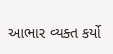આભાર વ્યક્ત કર્યો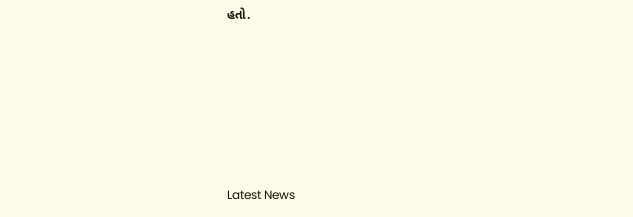હતો.






Latest News